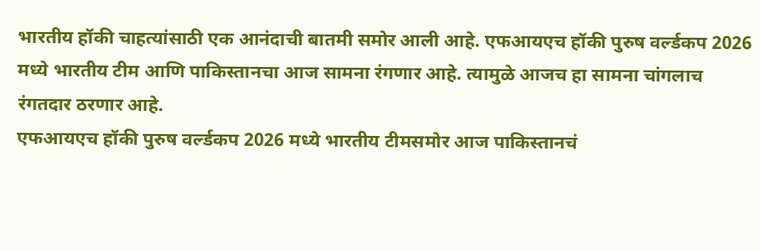भारतीय हॉकी चाहत्यांसाठी एक आनंदाची बातमी समोर आली आहे. एफआयएच हॉकी पुरुष वर्ल्डकप 2026 मध्ये भारतीय टीम आणि पाकिस्तानचा आज सामना रंगणार आहे. त्यामुळे आजच हा सामना चांगलाच रंगतदार ठरणार आहे.
एफआयएच हॉकी पुरुष वर्ल्डकप 2026 मध्ये भारतीय टीमसमोर आज पाकिस्तानचं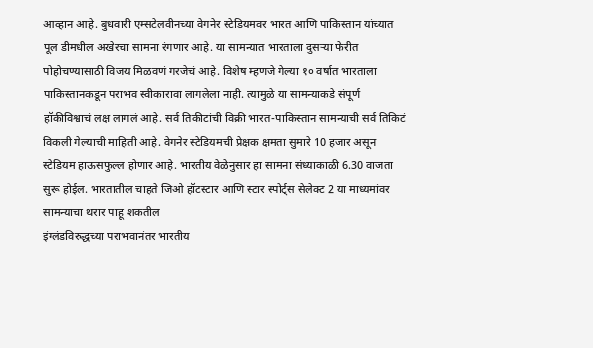आव्हान आहे. बुधवारी एम्सटेलवीनच्या वेगनेर स्टेडियमवर भारत आणि पाकिस्तान यांच्यात पूल डीमधील अखेरचा सामना रंगणार आहे. या सामन्यात भारताला दुसऱ्या फेरीत पोहोचण्यासाठी विजय मिळवणं गरजेचं आहे. विशेष म्हणजे गेल्या १० वर्षात भारताला पाकिस्तानकडून पराभव स्वीकारावा लागलेला नाही. त्यामुळे या सामन्याकडे संपूर्ण हॉकीविश्वाचं लक्ष लागलं आहे. सर्व तिकीटांची विक्री भारत-पाकिस्तान सामन्याची सर्व तिकिटं विकली गेल्याची माहिती आहे. वेगनेर स्टेडियमची प्रेक्षक क्षमता सुमारे 10 हजार असून स्टेडियम हाऊसफुल्ल होणार आहे. भारतीय वेळेनुसार हा सामना संध्याकाळी 6.30 वाजता सुरू होईल. भारतातील चाहते जिओ हॉटस्टार आणि स्टार स्पोर्ट्स सेलेक्ट 2 या माध्यमांवर सामन्याचा थरार पाहू शकतील
इंग्लंडविरुद्धच्या पराभवानंतर भारतीय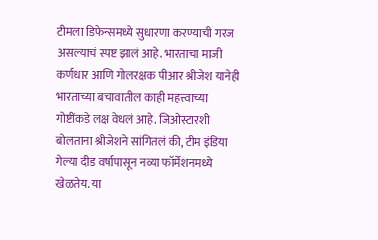टीमला डिफेन्समध्ये सुधारणा करण्याची गरज असल्याचं स्पष्ट झालं आहे. भारताचा माजी कर्णधार आणि गोलरक्षक पीआर श्रीजेश यानेही भारताच्या बचावातील काही महत्त्वाच्या गोष्टींकडे लक्ष वेधलं आहे. जिओस्टारशी बोलताना श्रीजेशने सांगितलं की, टीम इंडिया गेल्या दीड वर्षापासून नव्या फॉर्मेशनमध्ये खेळतेय. या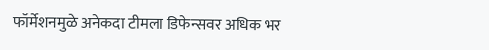फॉर्मेशनमुळे अनेकदा टीमला डिफेन्सवर अधिक भर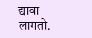द्यावा लागतो.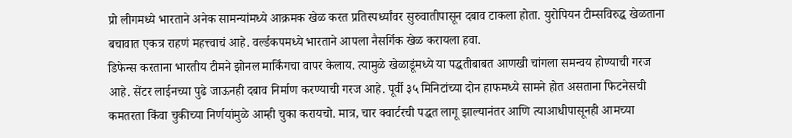प्रो लीगमध्ये भारताने अनेक सामन्यांमध्ये आक्रमक खेळ करत प्रतिस्पर्ध्यांवर सुरुवातीपासून दबाव टाकला होता. युरोपियन टीम्सविरुद्ध खेळताना बचावात एकत्र राहणं महत्त्वाचं आहे. वर्ल्डकपमध्ये भारताने आपला नैसर्गिक खेळ करायला हवा.
डिफेन्स करताना भारतीय टीमने झोनल मार्किंगचा वापर केलाय. त्यामुळे खेळाडूंमध्ये या पद्धतीबाबत आणखी चांगला समन्वय होण्याची गरज आहे. सेंटर लाईनच्या पुढे जाऊनही दबाव निर्माण करण्याची गरज आहे. पूर्वी ३५ मिनिटांच्या दोन हाफमध्ये सामने होत असताना फिटनेसची कमतरता किंवा चुकीच्या निर्णयांमुळे आम्ही चुका करायचो. मात्र, चार क्वार्टरची पद्धत लागू झाल्यानंतर आणि त्याआधीपासूनही आमच्या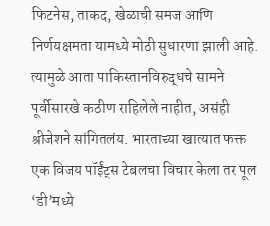फिटनेस, ताकद, खेळाची समज आणि निर्णयक्षमता यामध्ये मोठी सुधारणा झाली आहे.
त्यामुळे आता पाकिस्तानविरुद्धचे सामने पूर्वीसारखे कठीण राहिलेले नाहीत, असंही श्रीजेशने सांगितलंय. भारताच्या खात्यात फक्त एक विजय पॉईंट्स टेबलचा विचार केला तर पूल ‘डी’मध्ये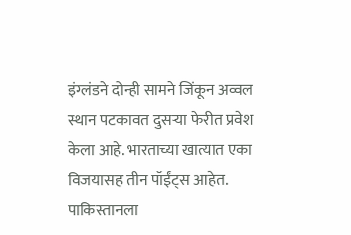इंग्लंडने दोन्ही सामने जिंकून अव्वल स्थान पटकावत दुसऱ्या फेरीत प्रवेश केला आहे. भारताच्या खात्यात एका विजयासह तीन पॉईंट्स आहेत. पाकिस्तानला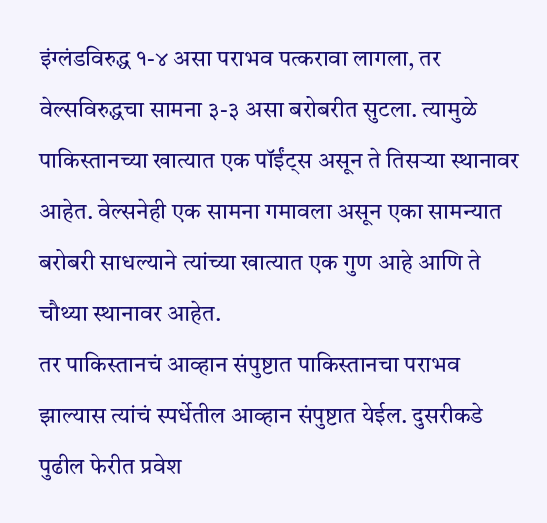इंग्लंडविरुद्ध १-४ असा पराभव पत्करावा लागला, तर वेल्सविरुद्धचा सामना ३-३ असा बरोबरीत सुटला. त्यामुळे पाकिस्तानच्या खात्यात एक पॉईंट्स असून ते तिसऱ्या स्थानावर आहेत. वेल्सनेही एक सामना गमावला असून एका सामन्यात बरोबरी साधल्याने त्यांच्या खात्यात एक गुण आहे आणि ते चौथ्या स्थानावर आहेत.
तर पाकिस्तानचं आव्हान संपुष्टात पाकिस्तानचा पराभव झाल्यास त्यांचं स्पर्धेतील आव्हान संपुष्टात येईल. दुसरीकडे पुढील फेरीत प्रवेश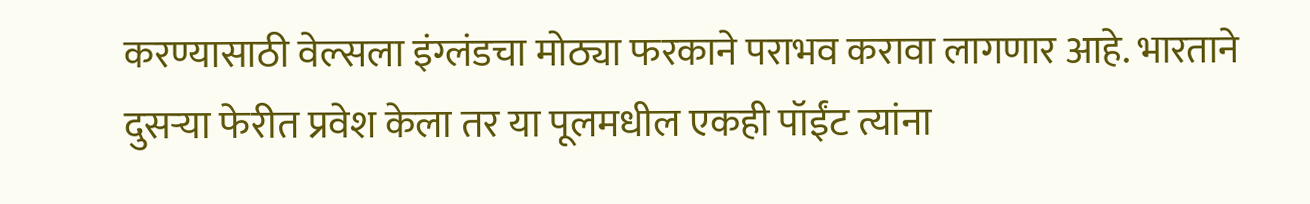करण्यासाठी वेल्सला इंग्लंडचा मोठ्या फरकाने पराभव करावा लागणार आहे. भारताने दुसऱ्या फेरीत प्रवेश केला तर या पूलमधील एकही पॉईंट त्यांना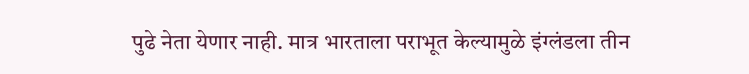पुढे नेता येणार नाही. मात्र भारताला पराभूत केल्यामुळे इंग्लंडला तीन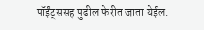पॉईंट्ससह पुढील फेरीत जाता येईल.